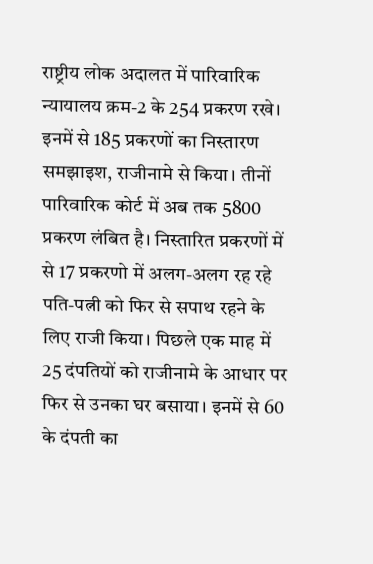राष्ट्रीय लोक अदालत में पारिवारिक न्यायालय क्रम-2 के 254 प्रकरण रखे। इनमें से 185 प्रकरणों का निस्तारण समझाइश, राजीनामे से किया। तीनों पारिवारिक कोर्ट में अब तक 5800 प्रकरण लंबित है। निस्तारित प्रकरणों में से 17 प्रकरणो में अलग-अलग रह रहे पति-पत्नी को फिर से सपाथ रहने के लिए राजी किया। पिछले एक माह में 25 दंपतियों को राजीनामे के आधार पर फिर से उनका घर बसाया। इनमें से 60 के दंपती का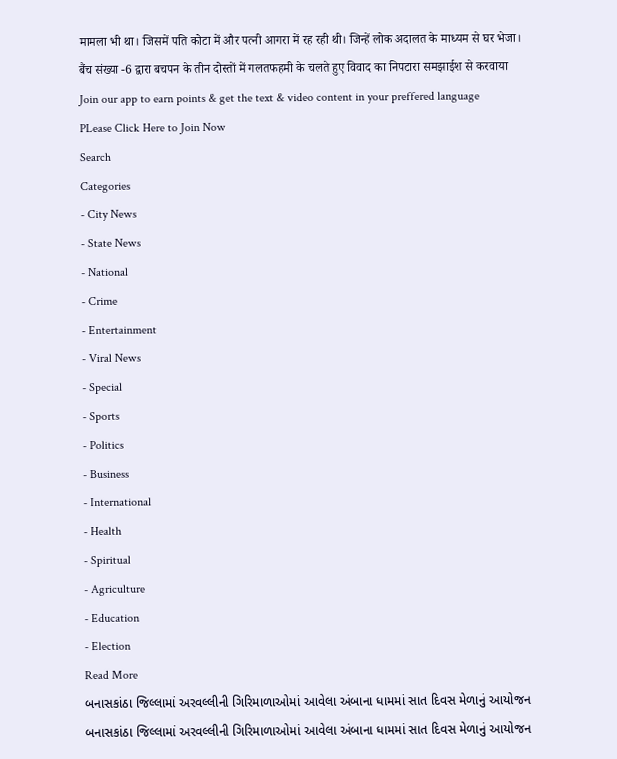मामला भी था। जिसमें पति कोटा में और पत्नी आगरा में रह रही थी। जिन्हें लोक अदालत के माध्यम से घर भेजा। बैंच संख्या -6 द्वारा बचपन के तीन दोस्तों में गलतफहमी के चलते हुए विवाद का निपटारा समझाईश से करवाया
Join our app to earn points & get the text & video content in your preffered language
PLease Click Here to Join Now
Search
Categories
- City News
- State News
- National
- Crime
- Entertainment
- Viral News
- Special
- Sports
- Politics
- Business
- International
- Health
- Spiritual
- Agriculture
- Education
- Election
Read More
બનાસકાંઠા જિલ્લામાં અરવલ્લીની ગિરિમાળાઓમાં આવેલા અંબાના ધામમાં સાત દિવસ મેળાનું આયોજન
બનાસકાંઠા જિલ્લામાં અરવલ્લીની ગિરિમાળાઓમાં આવેલા અંબાના ધામમાં સાત દિવસ મેળાનું આયોજન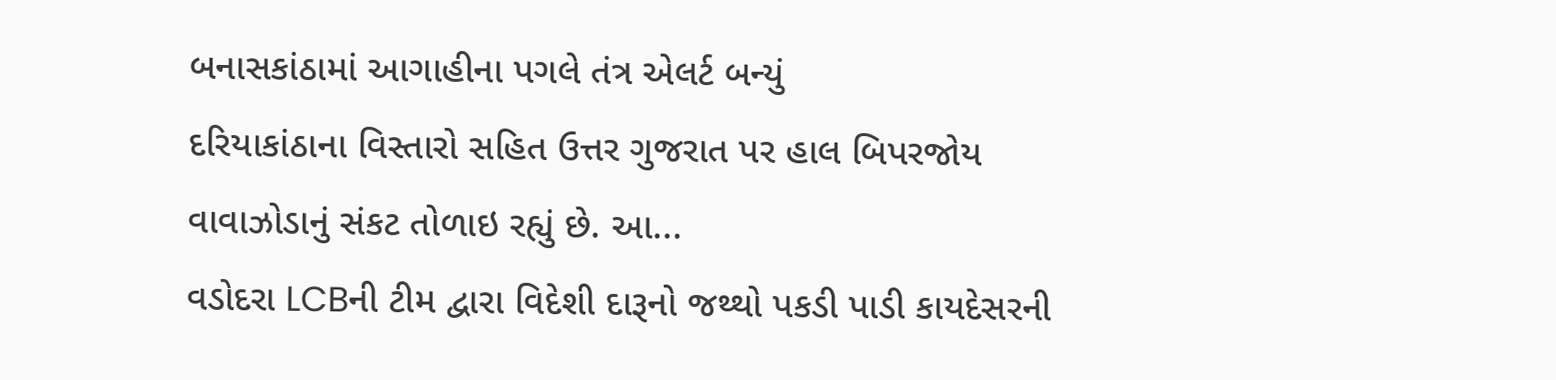બનાસકાંઠામાં આગાહીના પગલે તંત્ર એલર્ટ બન્યું
દરિયાકાંઠાના વિસ્તારો સહિત ઉત્તર ગુજરાત પર હાલ બિપરજોય વાવાઝોડાનું સંકટ તોળાઇ રહ્યું છે. આ...
વડોદરા LCBની ટીમ દ્વારા વિદેશી દારૂનો જથ્થો પકડી પાડી કાયદેસરની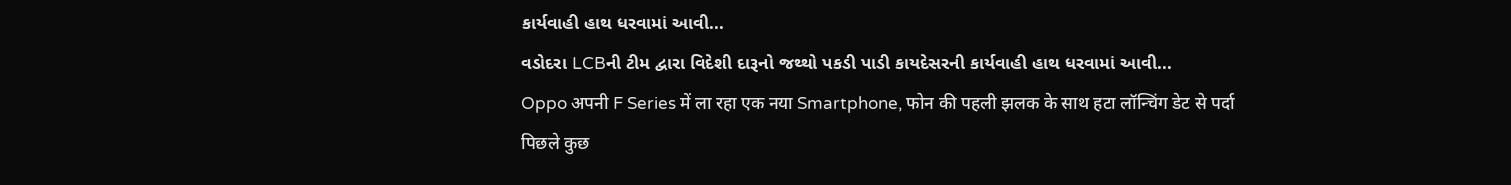કાર્યવાહી હાથ ધરવામાં આવી...
વડોદરા LCBની ટીમ દ્વારા વિદેશી દારૂનો જથ્થો પકડી પાડી કાયદેસરની કાર્યવાહી હાથ ધરવામાં આવી...
Oppo अपनी F Series में ला रहा एक नया Smartphone, फोन की पहली झलक के साथ हटा लॉन्चिंग डेट से पर्दा
पिछले कुछ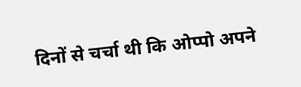दिनों से चर्चा थी कि ओप्पो अपने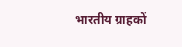भारतीय ग्राहकों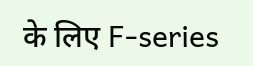के लिए F-series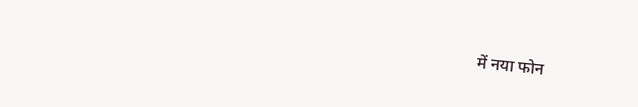में नया फोन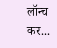लॉन्च कर...